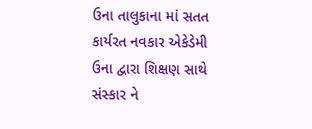ઉના તાલુકાના માં સતત કાર્યરત નવકાર એકેડેમી ઉના દ્વારા શિક્ષણ સાથે સંસ્કાર ને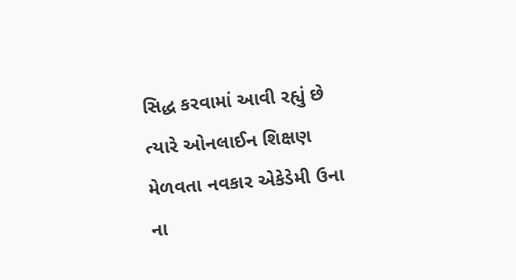સિદ્ધ કરવામાં આવી રહ્યું છે ત્યારે ઓનલાઈન શિક્ષણ મેળવતા નવકાર એકેડેમી ઉના ના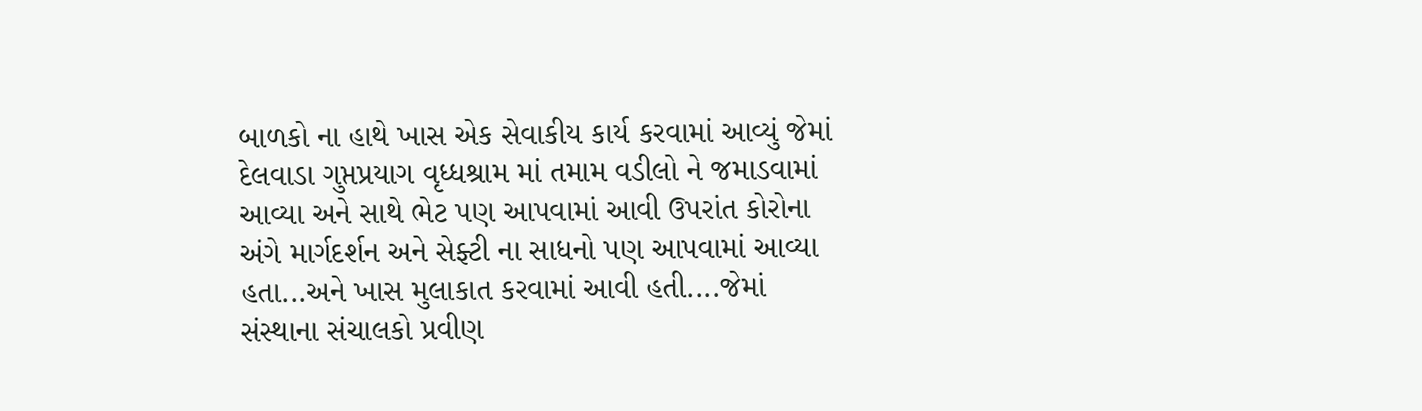બાળકો ના હાથે ખાસ એક સેવાકીય કાર્ય કરવામાં આવ્યું જેમાં દેલવાડા ગુપ્તપ્રયાગ વૃધ્ધશ્રામ માં તમામ વડીલો ને જમાડવામાં આવ્યા અને સાથે ભેટ પણ આપવામાં આવી ઉપરાંત કોરોના અંગે માર્ગદર્શન અને સેફ્ટી ના સાધનો પણ આપવામાં આવ્યા હતા...અને ખાસ મુલાકાત કરવામાં આવી હતી....જેમાં સંસ્થાના સંચાલકો પ્રવીણ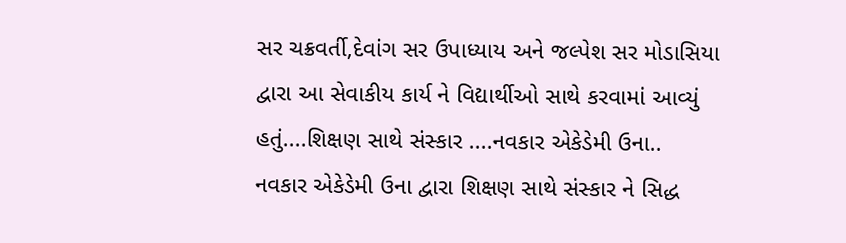સર ચક્રવર્તી,દેવાંગ સર ઉપાધ્યાય અને જલ્પેશ સર મોડાસિયા દ્વારા આ સેવાકીય કાર્ય ને વિદ્યાર્થીઓ સાથે કરવામાં આવ્યું હતું....શિક્ષણ સાથે સંસ્કાર ....નવકાર એકેડેમી ઉના..
નવકાર એકેડેમી ઉના દ્વારા શિક્ષણ સાથે સંસ્કાર ને સિદ્ધ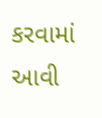કરવામાં આવી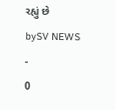રહ્યું છે
bySV NEWS
-
0